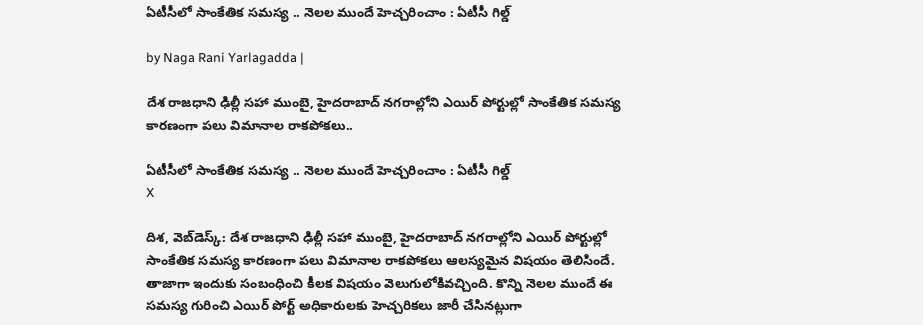ఏటీసీలో సాంకేతిక సమస్య .. నెలల ముందే హెచ్చరించాం : ఏటీసీ గిల్డ్

by Naga Rani Yarlagadda |

దేశ రాజధాని ఢిల్లీ సహా ముంబై, హైదరాబాద్ నగరాల్లోని ఎయిర్ పోర్టుల్లో సాంకేతిక సమస్య కారణంగా పలు విమానాల రాకపోకలు..

ఏటీసీలో సాంకేతిక సమస్య .. నెలల ముందే హెచ్చరించాం : ఏటీసీ గిల్డ్
X

దిశ, వెబ్‌డెస్క్: దేశ రాజధాని ఢిల్లీ సహా ముంబై, హైదరాబాద్ నగరాల్లోని ఎయిర్ పోర్టుల్లో సాంకేతిక సమస్య కారణంగా పలు విమానాల రాకపోకలు ఆలస్యమైన విషయం తెలిసిందే. తాజాగా ఇందుకు సంబంధించి కీలక విషయం వెలుగులోకివచ్చింది. కొన్ని నెలల ముందే ఈ సమస్య గురించి ఎయిర్ పోర్ట్ అధికారులకు హెచ్చరికలు జారీ చేసినట్లుగా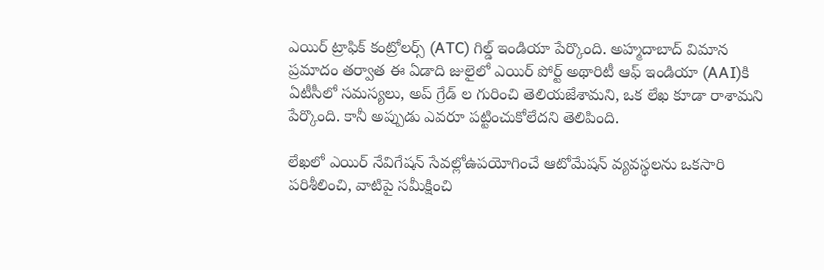ఎయిర్ ట్రాఫిక్ కంట్రోలర్స్ (ATC) గిల్డ్ ఇండియా పేర్కొంది. అహ్మదాబాద్ విమాన ప్రమాదం తర్వాత ఈ ఏడాది జులైలో ఎయిర్ పోర్ట్ అథారిటీ ఆఫ్ ఇండియా (AAI)కి ఏటీసీలో సమస్యలు, అప్ గ్రేడ్ ల గురించి తెలియజేశామని, ఒక లేఖ కూడా రాశామని పేర్కొంది. కానీ అప్పుడు ఎవరూ పట్టించుకోలేదని తెలిపింది.

లేఖలో ఎయిర్ నేవిగేషన్ సేవల్లోఉపయోగించే ఆటోమేషన్ వ్యవస్థలను ఒకసారి పరిశీలించి, వాటిపై సమీక్షించి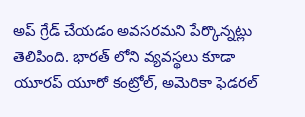అప్ గ్రేడ్ చేయడం అవసరమని పేర్కొన్నట్లు తెలిపింది. భారత్ లోని వ్యవస్థలు కూడా యూరప్ యూరో కంట్రోల్, అమెరికా ఫెడరల్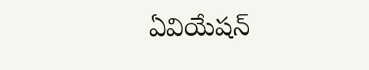ఏవియేషన్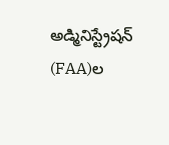అడ్మినిస్ట్రేషన్ (FAA)ల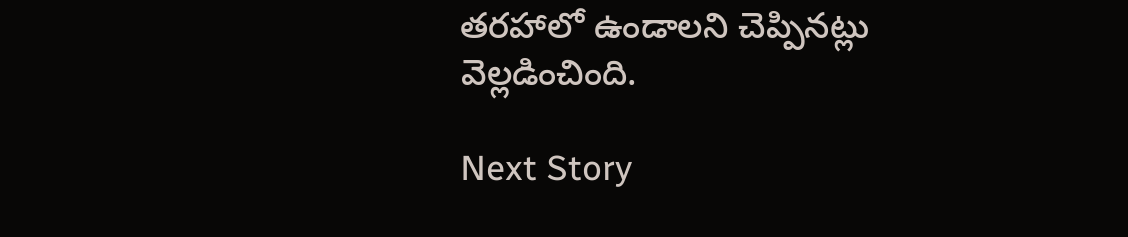తరహాలో ఉండాలని చెప్పినట్లు వెల్లడించింది.

Next Story